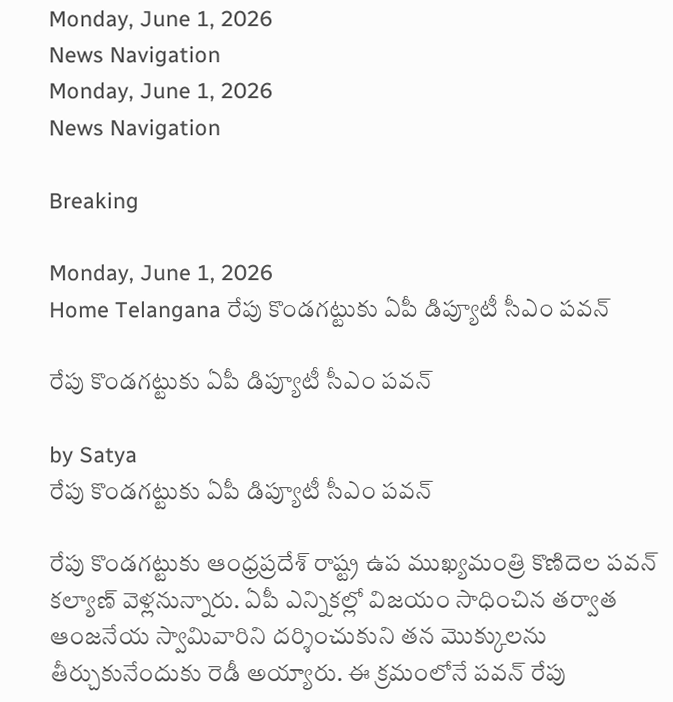Monday, June 1, 2026
News Navigation
Monday, June 1, 2026
News Navigation

Breaking

Monday, June 1, 2026
Home Telangana రేపు కొండగట్టుకు ఏపీ డిప్యూటీ సీఎం పవన్

రేపు కొండగట్టుకు ఏపీ డిప్యూటీ సీఎం పవన్

by Satya
రేపు కొండగట్టుకు ఏపీ డిప్యూటీ సీఎం పవన్

రేపు కొండగట్టుకు ఆంధ్రప్రదేశ్ రాష్ట్ర ఉప ముఖ్యమంత్రి కొణిదెల పవన్ కల్యాణ్ వెళ్లనున్నారు. ఏపీ ఎన్నికల్లో విజయం సాధించిన తర్వాత ఆంజనేయ స్వామివారిని దర్శించుకుని తన మొక్కులను తీర్చుకునేందుకు రెడీ అయ్యారు. ఈ క్రమంలోనే పవన్ రేపు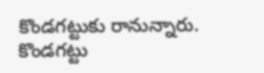కొండగట్టుకు రానున్నారు. కొండగట్టు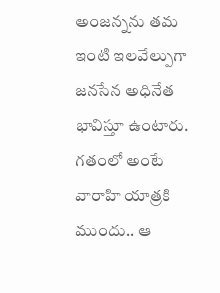అంజన్నను తమ ఇంటి ఇలవేల్పుగా జనసేన అధినేత భావిస్తూ ఉంటారు. గతంలో అంటే వారాహి యాత్రకి ముందు.. ఆ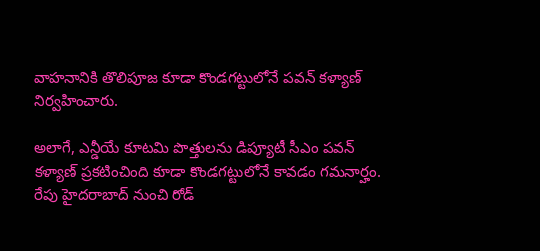వాహనానికి తొలిపూజ కూడా కొండగట్టులోనే పవన్ కళ్యాణ్ నిర్వహించారు.

అలాగే, ఎన్డీయే కూటమి పొత్తులను డిప్యూటీ సీఎం పవన్ కళ్యాణ్ ప్రకటించింది కూడా కొండగట్టులోనే కావడం గమనార్హం. రేపు హైదరాబాద్ నుంచి రోడ్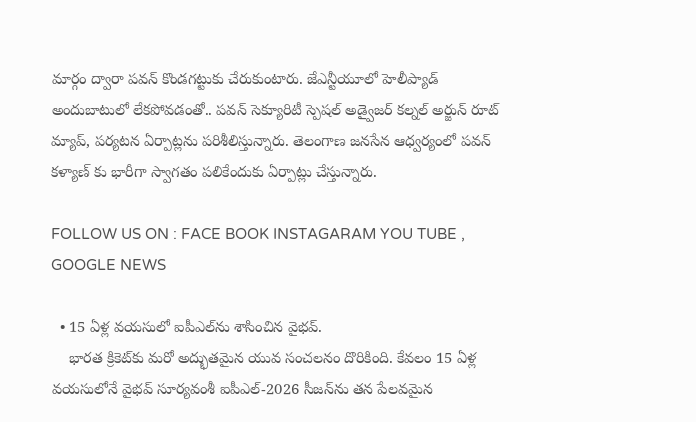మార్గం ద్వారా పవన్ కొండగట్టుకు చేరుకుంటారు. జేఎన్టీయూలో హెలీప్యాడ్ అందుబాటులో లేకపోవడంతో.. పవన్ సెక్యూరిటీ స్పెషల్ అడ్వైజర్ కల్నల్ అర్జున్ రూట్ మ్యాప్, పర్యటన ఏర్పాట్లను పరిశీలిస్తున్నారు. తెలంగాణ జనసేన ఆధ్వర్యంలో పవన్ కళ్యాణ్ కు భారీగా స్వాగతం పలికేందుకు ఏర్పాట్లు చేస్తున్నారు.

FOLLOW US ON : FACE BOOK INSTAGARAM YOU TUBE , GOOGLE NEWS

  • 15 ఏళ్ల వయసులో ఐపీఎల్‌ను శాసించిన వైభవ్.
    భారత క్రికెట్‌కు మరో అద్భుతమైన యువ సంచలనం దొరికింది. కేవలం 15 ఏళ్ల వయసులోనే వైభవ్ సూర్యవంశీ ఐపీఎల్-2026 సీజన్‌ను తన పేలవమైన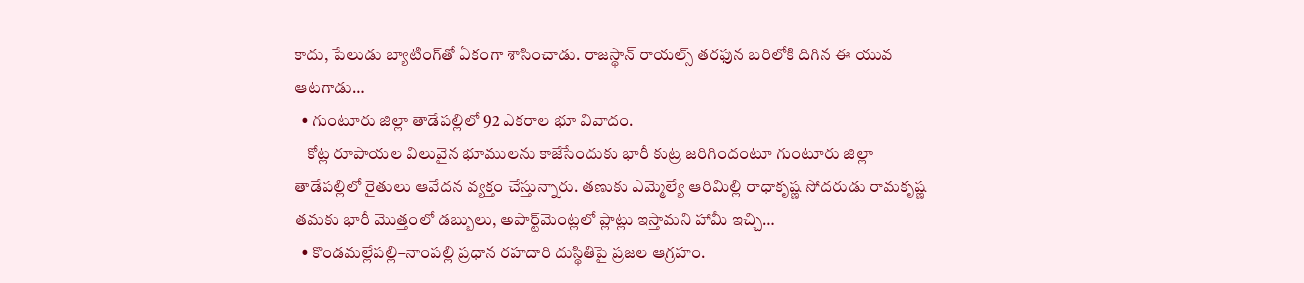కాదు, పేలుడు బ్యాటింగ్‌తో ఏకంగా శాసించాడు. రాజస్థాన్ రాయల్స్ తరఫున బరిలోకి దిగిన ఈ యువ ఆటగాడు…
  • గుంటూరు జిల్లా తాడేపల్లిలో 92 ఎకరాల భూ వివాదం.
    కోట్ల రూపాయల విలువైన భూములను కాజేసేందుకు భారీ కుట్ర జరిగిందంటూ గుంటూరు జిల్లా తాడేపల్లిలో రైతులు ఆవేదన వ్యక్తం చేస్తున్నారు. తణుకు ఎమ్మెల్యే ఆరిమిల్లి రాధాకృష్ణ సోదరుడు రామకృష్ణ తమకు భారీ మొత్తంలో డబ్బులు, అపార్ట్‌మెంట్లలో ప్లాట్లు ఇస్తామని హామీ ఇచ్చి…
  • కొండమల్లేపల్లి–నాంపల్లి ప్రధాన రహదారి దుస్థితిపై ప్రజల ఆగ్రహం.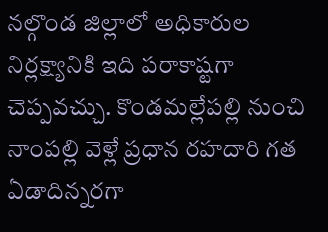నల్గొండ జిల్లాలో అధికారుల నిర్లక్ష్యానికి ఇది పరాకాష్టగా చెప్పవచ్చు. కొండమల్లేపల్లి నుంచి నాంపల్లి వెళ్లే ప్రధాన రహదారి గత ఏడాదిన్నరగా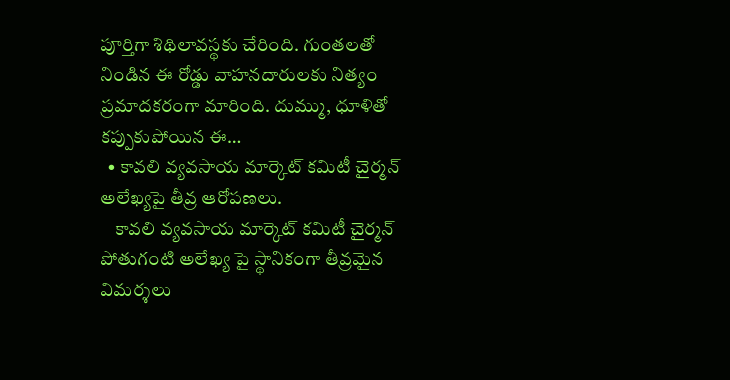పూర్తిగా శిథిలావస్థకు చేరింది. గుంతలతో నిండిన ఈ రోడ్డు వాహనదారులకు నిత్యం ప్రమాదకరంగా మారింది. దుమ్ము, ధూళితో కప్పుకుపోయిన ఈ…
  • కావలి వ్యవసాయ మార్కెట్ కమిటీ చైర్మన్ అలేఖ్యపై తీవ్ర ఆరోపణలు.
    కావలి వ్యవసాయ మార్కెట్ కమిటీ చైర్మన్ పోతుగంటి అలేఖ్య పై స్థానికంగా తీవ్రమైన విమర్శలు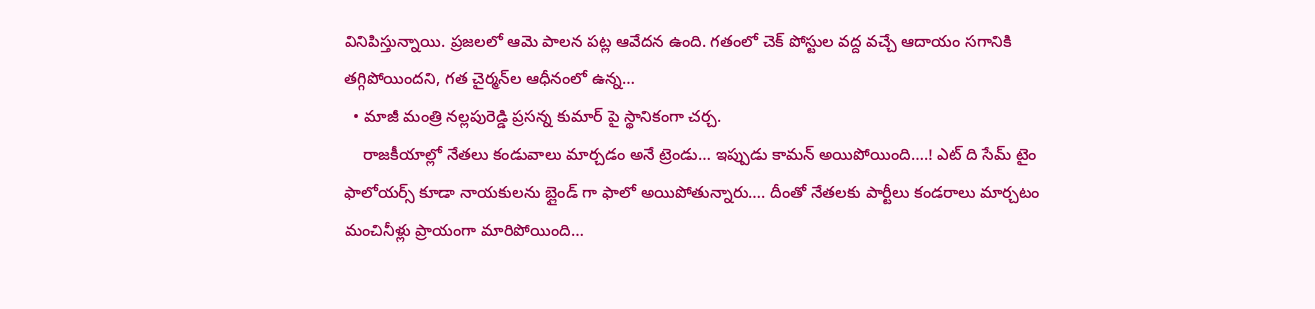వినిపిస్తున్నాయి. ప్రజలలో ఆమె పాలన పట్ల ఆవేదన ఉంది. గతంలో చెక్ పోస్టుల వద్ద వచ్చే ఆదాయం సగానికి తగ్గిపోయిందని, గత చైర్మన్‌ల ఆధీనంలో ఉన్న…
  • మాజీ మంత్రి నల్లపురెడ్డి ప్రసన్న కుమార్ పై స్థానికంగా చర్చ.
    రాజకీయాల్లో నేతలు కండువాలు మార్చడం అనే ట్రెండు… ఇప్పుడు కామన్ అయిపోయింది….! ఎట్ ది సేమ్ టైం ఫాలోయర్స్ కూడా నాయకులను బ్లైండ్ గా ఫాలో అయిపోతున్నారు…. దీంతో నేతలకు పార్టీలు కండరాలు మార్చటం మంచినీళ్లు ప్రాయంగా మారిపోయింది…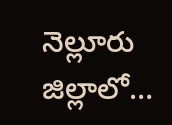నెల్లూరు జిల్లాలో…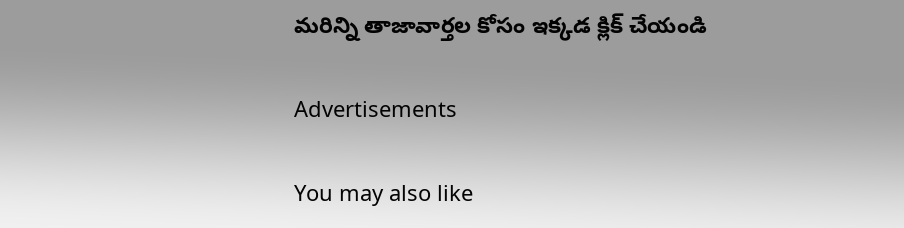మరిన్ని తాజావార్తల కోసం ఇక్కడ క్లిక్ చేయండి

Advertisements

You may also like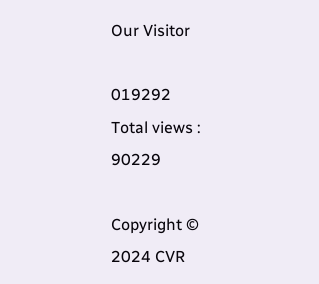Our Visitor

019292
Total views : 90229

Copyright © 2024 CVR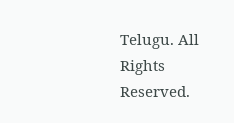Telugu. All Rights Reserved.